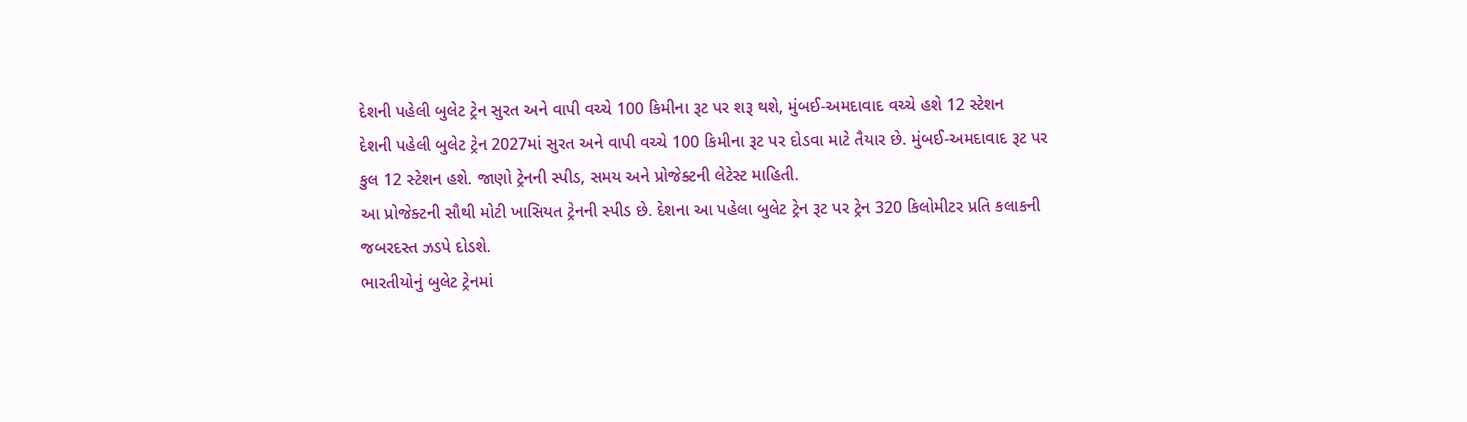દેશની પહેલી બુલેટ ટ્રેન સુરત અને વાપી વચ્ચે 100 કિમીના રૂટ પર શરૂ થશે, મુંબઈ-અમદાવાદ વચ્ચે હશે 12 સ્ટેશન
દેશની પહેલી બુલેટ ટ્રેન 2027માં સુરત અને વાપી વચ્ચે 100 કિમીના રૂટ પર દોડવા માટે તૈયાર છે. મુંબઈ-અમદાવાદ રૂટ પર કુલ 12 સ્ટેશન હશે. જાણો ટ્રેનની સ્પીડ, સમય અને પ્રોજેક્ટની લેટેસ્ટ માહિતી.
આ પ્રોજેક્ટની સૌથી મોટી ખાસિયત ટ્રેનની સ્પીડ છે. દેશના આ પહેલા બુલેટ ટ્રેન રૂટ પર ટ્રેન 320 કિલોમીટર પ્રતિ કલાકની જબરદસ્ત ઝડપે દોડશે.
ભારતીયોનું બુલેટ ટ્રેનમાં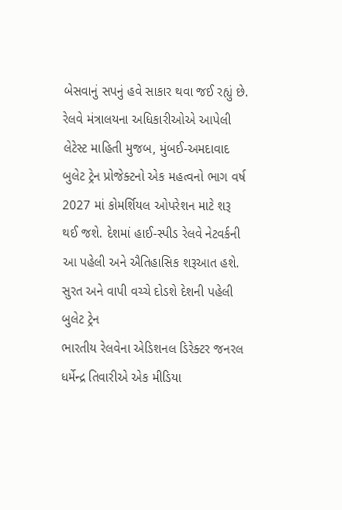બેસવાનું સપનું હવે સાકાર થવા જઈ રહ્યું છે. રેલવે મંત્રાલયના અધિકારીઓએ આપેલી લેટેસ્ટ માહિતી મુજબ, મુંબઈ-અમદાવાદ બુલેટ ટ્રેન પ્રોજેક્ટનો એક મહત્વનો ભાગ વર્ષ 2027 માં કોમર્શિયલ ઓપરેશન માટે શરૂ થઈ જશે. દેશમાં હાઈ-સ્પીડ રેલવે નેટવર્કની આ પહેલી અને ઐતિહાસિક શરૂઆત હશે.
સુરત અને વાપી વચ્ચે દોડશે દેશની પહેલી બુલેટ ટ્રેન
ભારતીય રેલવેના એડિશનલ ડિરેક્ટર જનરલ ધર્મેન્દ્ર તિવારીએ એક મીડિયા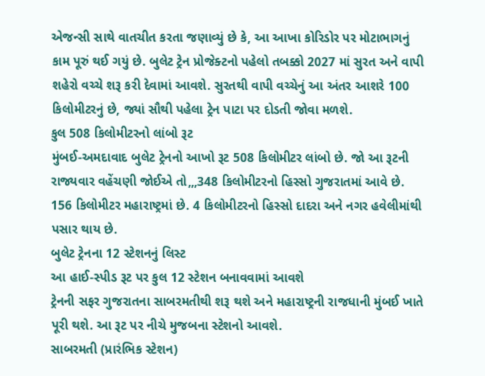એજન્સી સાથે વાતચીત કરતા જણાવ્યું છે કે, આ આખા કોરિડોર પર મોટાભાગનું કામ પૂરું થઈ ગયું છે. બુલેટ ટ્રેન પ્રોજેક્ટનો પહેલો તબક્કો 2027 માં સુરત અને વાપી શહેરો વચ્ચે શરૂ કરી દેવામાં આવશે. સુરતથી વાપી વચ્ચેનું આ અંતર આશરે 100 કિલોમીટરનું છે, જ્યાં સૌથી પહેલા ટ્રેન પાટા પર દોડતી જોવા મળશે.
કુલ 508 કિલોમીટરનો લાંબો રૂટ
મુંબઈ-અમદાવાદ બુલેટ ટ્રેનનો આખો રૂટ 508 કિલોમીટર લાંબો છે. જો આ રૂટની રાજ્યવાર વહેંચણી જોઈએ તો,,,348 કિલોમીટરનો હિસ્સો ગુજરાતમાં આવે છે. 156 કિલોમીટર મહારાષ્ટ્રમાં છે. 4 કિલોમીટરનો હિસ્સો દાદરા અને નગર હવેલીમાંથી પસાર થાય છે.
બુલેટ ટ્રેનના 12 સ્ટેશનનું લિસ્ટ
આ હાઈ-સ્પીડ રૂટ પર કુલ 12 સ્ટેશન બનાવવામાં આવશે
ટ્રેનની સફર ગુજરાતના સાબરમતીથી શરૂ થશે અને મહારાષ્ટ્રની રાજધાની મુંબઈ ખાતે પૂરી થશે. આ રૂટ પર નીચે મુજબના સ્ટેશનો આવશે.
સાબરમતી (પ્રારંભિક સ્ટેશન)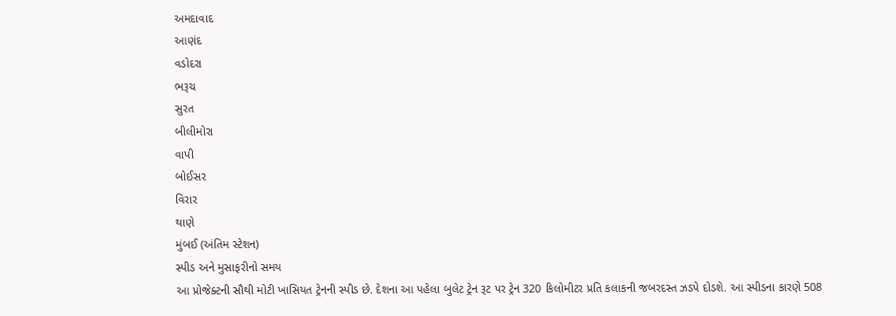અમદાવાદ
આણંદ
વડોદરા
ભરૂચ
સુરત
બીલીમોરા
વાપી
બોઈસર
વિરાર
થાણે
મુંબઈ (અંતિમ સ્ટેશન)
સ્પીડ અને મુસાફરીનો સમય
આ પ્રોજેક્ટની સૌથી મોટી ખાસિયત ટ્રેનની સ્પીડ છે. દેશના આ પહેલા બુલેટ ટ્રેન રૂટ પર ટ્રેન 320 કિલોમીટર પ્રતિ કલાકની જબરદસ્ત ઝડપે દોડશે. આ સ્પીડના કારણે 508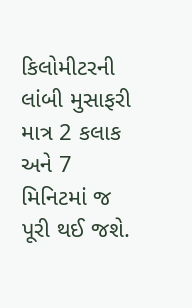કિલોમીટરની લાંબી મુસાફરી માત્ર 2 કલાક અને 7 મિનિટમાં જ પૂરી થઈ જશે.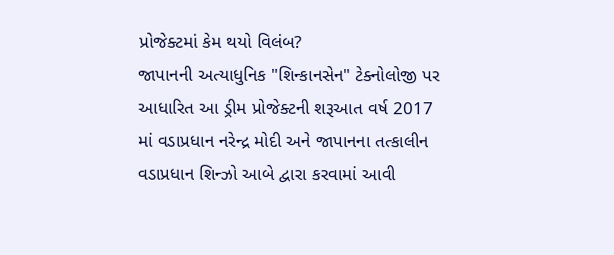પ્રોજેક્ટમાં કેમ થયો વિલંબ?
જાપાનની અત્યાધુનિક "શિન્કાનસેન" ટેક્નોલોજી પર આધારિત આ ડ્રીમ પ્રોજેક્ટની શરૂઆત વર્ષ 2017 માં વડાપ્રધાન નરેન્દ્ર મોદી અને જાપાનના તત્કાલીન વડાપ્રધાન શિન્ઝો આબે દ્વારા કરવામાં આવી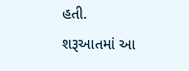હતી.
શરૂઆતમાં આ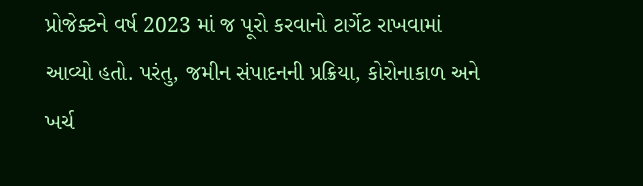પ્રોજેક્ટને વર્ષ 2023 માં જ પૂરો કરવાનો ટાર્ગેટ રાખવામાં આવ્યો હતો. પરંતુ, જમીન સંપાદનની પ્રક્રિયા, કોરોનાકાળ અને ખર્ચ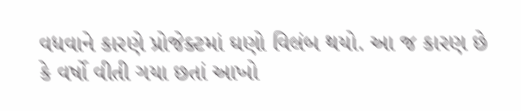વધવાને કારણે પ્રોજેક્ટમાં ઘણો વિલંબ થયો. આ જ કારણ છે કે વર્ષો વીતી ગયા છતાં આખો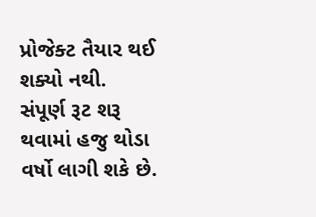પ્રોજેક્ટ તૈયાર થઈ શક્યો નથી. સંપૂર્ણ રૂટ શરૂ થવામાં હજુ થોડા વર્ષો લાગી શકે છે.